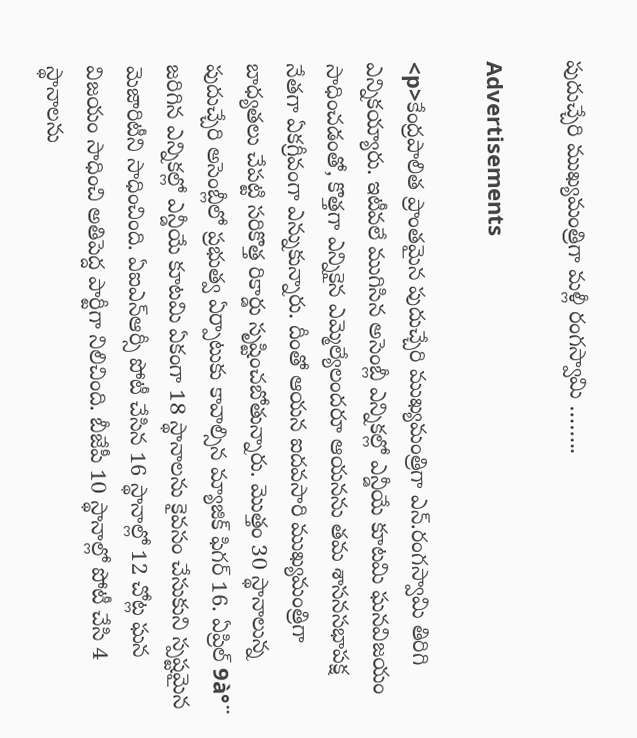పుదుచ్చేరి ముఖ్యమంత్రిగా మళ్లీ రంగస్వామి ……..

Advertisements

<p>కేంద్రపాలిత ప్రాంతమైన పుదుచ్చేరి ముఖ్యమంత్రిగా ఎన్.రంగస్వామి తిరిగి ఎన్నికయ్యారు. ఇటీవలే ముగిసిన అసెంబ్లీ ఎన్నికల్లో ఎన్డీయే కూటమి ఘనవిజయం సాధించడంతో, కొత్తగా ఎన్నికైన ఎమ్మెల్యేలందరూ ఆయనను తమ శాసనసభాపక్ష నేతగా ఏకగ్రీవంగా ఎన్నుకున్నారు. దీంతో ఆయన ఐదవసారి ముఖ్యమంత్రిగా బాధ్యతలు చేపట్టి సరికొత్త రికార్డు సృష్టించబోతున్నారు. మొత్తం 30 స్థానాలున్న పుదుచ్చేరి అసెంబ్లీలో ప్రభుత్వ ఏర్పాటుకు కావాల్సిన మ్యాజిక్ ఫిగర్ 16. ఏప్రిల్ 9à°¨ జరిగిన ఎన్నికల్లో ఎన్డీయే కూటమి ఏకంగా 18 స్థానాలను కైవసం చేసుకుని స్పష్టమైన మెజారిటీని సాధించింది. ఏఐఎన్ఆర్సీ పోటీ చేసిన 16 స్థానాల్లో 12 చోట్ల ఘన విజయం సాధించి అతిపెద్ద పార్టీగా నిలిచింది. బీజేపీ 10 స్థానాల్లో పోటీ చేసి 4 స్థానాలను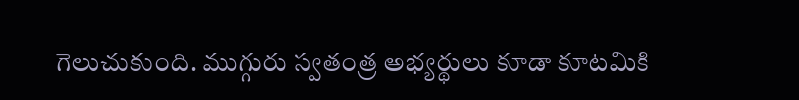గెలుచుకుంది. ముగ్గురు స్వతంత్ర అభ్యర్థులు కూడా కూటమికి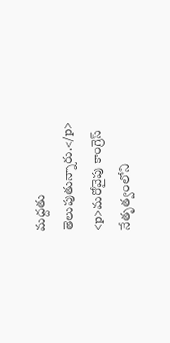మద్దతు తెలుపుతున్నారు.</p>
<p>మరోవైపు కాంగ్రెస్ నేతృత్వంలోని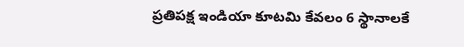ప్రతిపక్ష ఇండియా కూటమి కేవలం 6 స్థానాలకే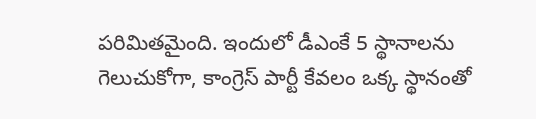పరిమితమైంది. ఇందులో డీఎంకే 5 స్థానాలను గెలుచుకోగా, కాంగ్రెస్ పార్టీ కేవలం ఒక్క స్థానంతో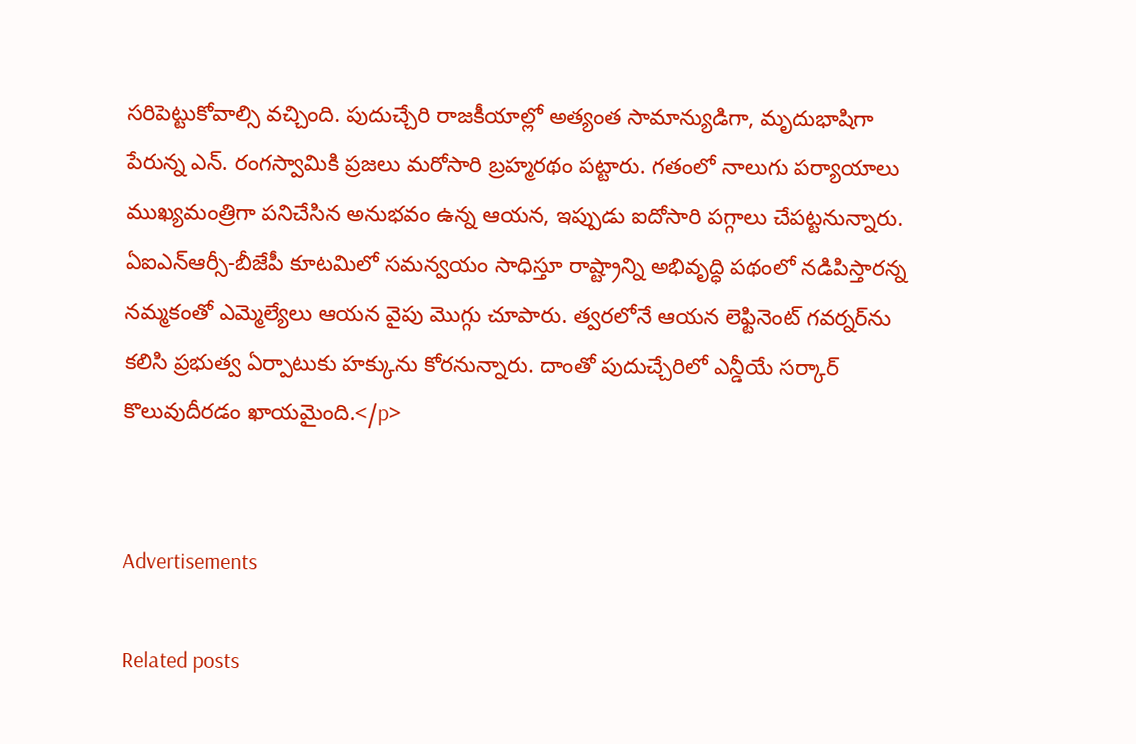సరిపెట్టుకోవాల్సి వచ్చింది. పుదుచ్చేరి రాజకీయాల్లో అత్యంత సామాన్యుడిగా, మృదుభాషిగా పేరున్న ఎన్. రంగస్వామికి ప్రజలు మరోసారి బ్రహ్మరథం పట్టారు. గతంలో నాలుగు పర్యాయాలు ముఖ్యమంత్రిగా పనిచేసిన అనుభవం ఉన్న ఆయన, ఇప్పుడు ఐదోసారి పగ్గాలు చేపట్టనున్నారు. ఏఐఎన్ఆర్సీ-బీజేపీ కూటమిలో సమన్వయం సాధిస్తూ రాష్ట్రాన్ని అభివృద్ధి పథంలో నడిపిస్తారన్న నమ్మకంతో ఎమ్మెల్యేలు ఆయన వైపు మొగ్గు చూపారు. త్వరలోనే ఆయన లెఫ్టినెంట్ గవర్నర్‌ను కలిసి ప్రభుత్వ ఏర్పాటుకు హక్కును కోరనున్నారు. దాంతో పుదుచ్చేరిలో ఎన్డీయే సర్కార్ కొలువుదీరడం ఖాయమైంది.</p>


Advertisements

Related posts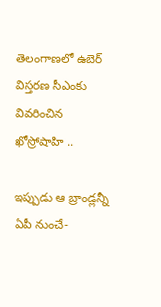తెలంగాణలో ఉబెర్ విస్తరణ సీఎంకు వివరించిన ఖోస్రోషాహి ..

ఇప్పుడు ఆ బ్రాండ్లన్నీ ఏపీ నుంచే-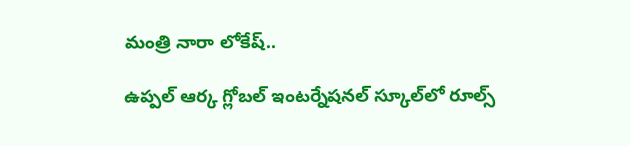మంత్రి నారా లోకేష్..

ఉప్పల్‌ ఆర్క గ్లోబల్‌ ఇంటర్నేషనల్‌ స్కూల్‌లో రూల్స్‌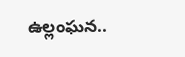ఉల్లంఘన..